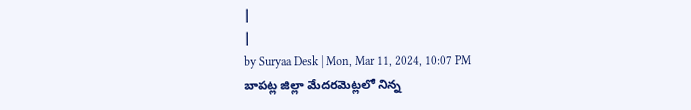|
|
by Suryaa Desk | Mon, Mar 11, 2024, 10:07 PM
బాపట్ల జిల్లా మేదరమెట్లలో నిన్న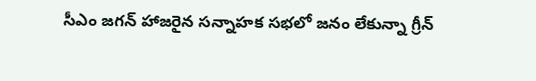సీఎం జగన్ హాజరైన సన్నాహక సభలో జనం లేకున్నా గ్రీన్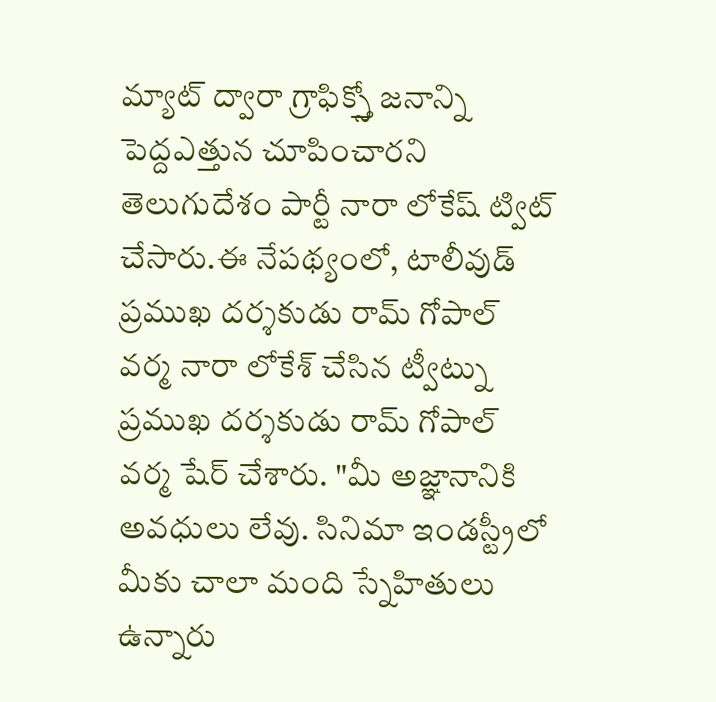మ్యాట్ ద్వారా గ్రాఫిక్స్తో జనాన్ని పెద్దఎత్తున చూపించారని తెలుగుదేశం పార్టీ నారా లోకేష్ ట్విట్ చేసారు.ఈ నేపథ్యంలో, టాలీవుడ్ ప్రముఖ దర్శకుడు రామ్ గోపాల్ వర్మ నారా లోకేశ్ చేసిన ట్వీట్ను ప్రముఖ దర్శకుడు రామ్ గోపాల్ వర్మ షేర్ చేశారు. "మీ అజ్ఞానానికి అవధులు లేవు. సినిమా ఇండస్ట్రీలో మీకు చాలా మంది స్నేహితులు ఉన్నారు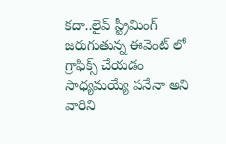కదా..లైవ్ స్ట్రీమింగ్ జరుగుతున్న ఈవెంట్ లో గ్రాఫిక్స్ చేయడం సాధ్యమయ్యే పనేనా అని వారిని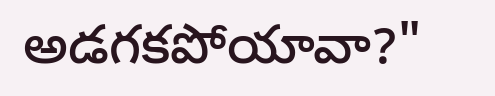అడగకపోయావా?"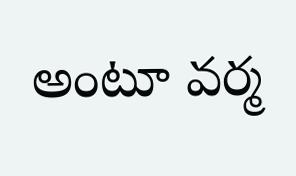అంటూ వర్మ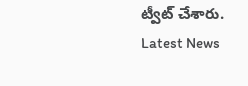ట్వీట్ చేశారు.
Latest News